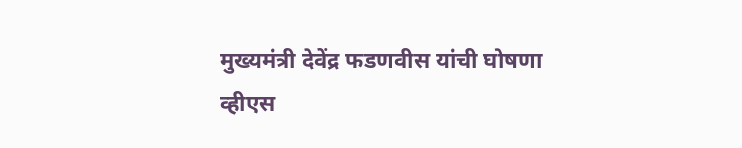मुख्यमंत्री देवेंद्र फडणवीस यांची घोषणा
व्हीएस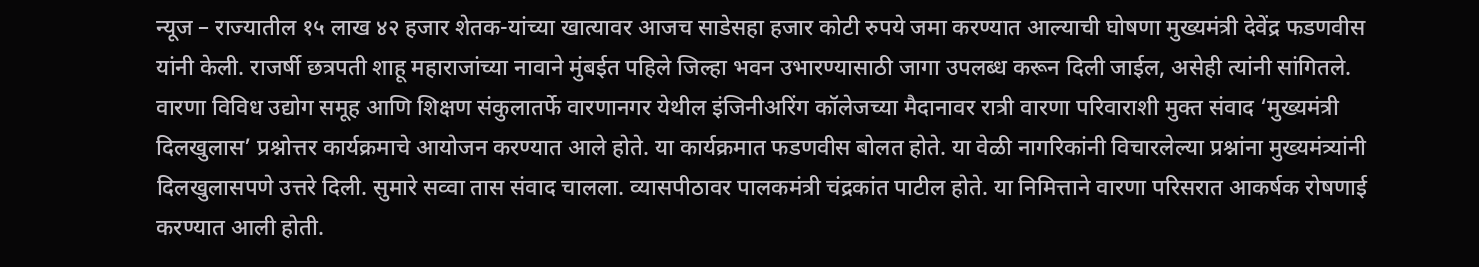न्यूज – राज्यातील १५ लाख ४२ हजार शेतक-यांच्या खात्यावर आजच साडेसहा हजार कोटी रुपये जमा करण्यात आल्याची घोषणा मुख्यमंत्री देवेंद्र फडणवीस यांनी केली. राजर्षी छत्रपती शाहू महाराजांच्या नावाने मुंबईत पहिले जिल्हा भवन उभारण्यासाठी जागा उपलब्ध करून दिली जाईल, असेही त्यांनी सांगितले.
वारणा विविध उद्योग समूह आणि शिक्षण संकुलातर्फे वारणानगर येथील इंजिनीअरिंग कॉलेजच्या मैदानावर रात्री वारणा परिवाराशी मुक्त संवाद ‘मुख्यमंत्री दिलखुलास’ प्रश्नोत्तर कार्यक्रमाचे आयोजन करण्यात आले होते. या कार्यक्रमात फडणवीस बोलत होते. या वेळी नागरिकांनी विचारलेल्या प्रश्नांना मुख्यमंत्र्यांनी दिलखुलासपणे उत्तरे दिली. सुमारे सव्वा तास संवाद चालला. व्यासपीठावर पालकमंत्री चंद्रकांत पाटील होते. या निमित्ताने वारणा परिसरात आकर्षक रोषणाई करण्यात आली होती.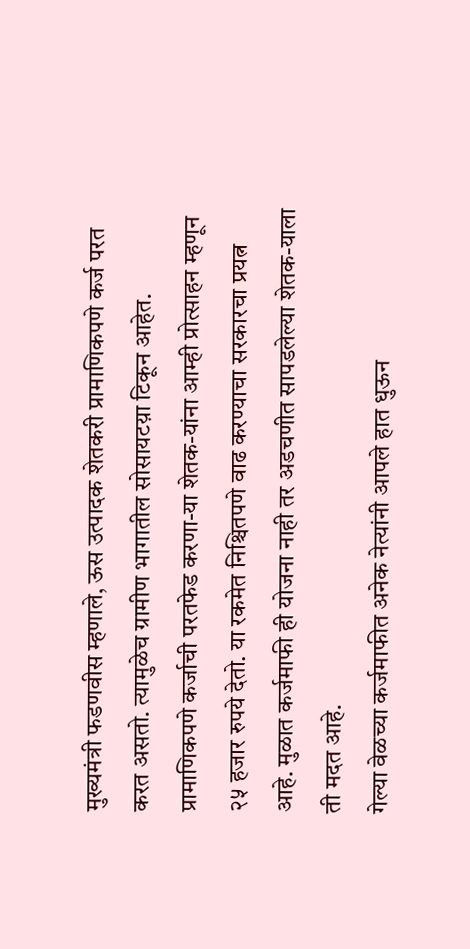मुख्यमंत्री फडणवीस म्हणाले, ऊस उत्पादक शेतकरी प्रामाणिकपणे कर्ज परत करत असतो. त्यामुळेच ग्रामीण भागातील सोसायटय़ा टिकून आहेत. प्रामाणिकपणे कर्जाची परतफेड करणा-या शेतक-यांना आम्ही प्रोत्साहन म्हणून २५ हजार रुपये देतो. या रकमेत निश्चितपणे वाढ करण्याचा सरकारचा प्रयत्न आहे. मुळात कर्जमाफी ही योजना नाही तर अडचणीत सापडलेल्या शेतक-याला ती मदत आहे.
गेल्या वेळच्या कर्जमाफीत अनेक नेत्यांनी आपले हात धुऊन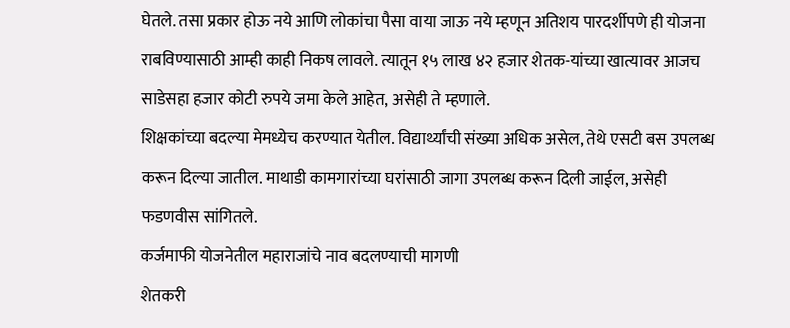घेतले. तसा प्रकार होऊ नये आणि लोकांचा पैसा वाया जाऊ नये म्हणून अतिशय पारदर्शीपणे ही योजना राबविण्यासाठी आम्ही काही निकष लावले. त्यातून १५ लाख ४२ हजार शेतक-यांच्या खात्यावर आजच साडेसहा हजार कोटी रुपये जमा केले आहेत, असेही ते म्हणाले.
शिक्षकांच्या बदल्या मेमध्येच करण्यात येतील. विद्यार्थ्यांची संख्या अधिक असेल, तेथे एसटी बस उपलब्ध करून दिल्या जातील. माथाडी कामगारांच्या घरांसाठी जागा उपलब्ध करून दिली जाईल, असेही फडणवीस सांगितले.
कर्जमाफी योजनेतील महाराजांचे नाव बदलण्याची मागणी
शेतकरी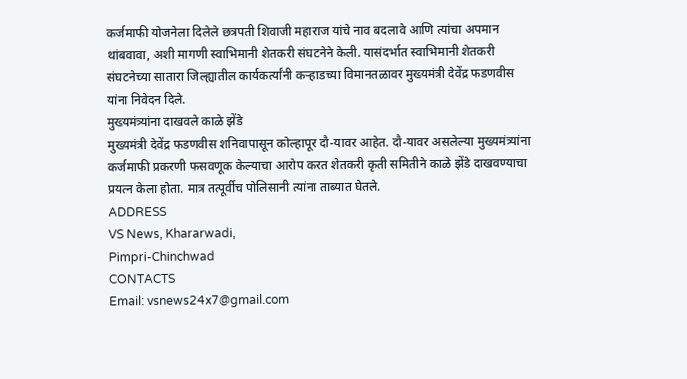कर्जमाफी योजनेला दिलेले छत्रपती शिवाजी महाराज यांचे नाव बदलावे आणि त्यांचा अपमान थांबवावा, अशी मागणी स्वाभिमानी शेतकरी संघटनेने केली. यासंदर्भात स्वाभिमानी शेतकरी संघटनेच्या सातारा जिल्ह्यातील कार्यकर्त्यांनी कऱ्हाडच्या विमानतळावर मुख्यमंत्री देवेंद्र फडणवीस यांना निवेदन दिले.
मुख्यमंत्र्यांना दाखवले काळे झेंडे
मुख्यमंत्री देवेंद्र फडणवीस शनिवापासून कोल्हापूर दौ-यावर आहेत. दौ-यावर असलेल्या मुख्यमंत्र्यांना कर्जमाफी प्रकरणी फसवणूक केल्याचा आरोप करत शेतकरी कृती समितीने काळे झेंडे दाखवण्याचा प्रयत्न केला होता. मात्र तत्पूर्वीच पोलिसानी त्यांना ताब्यात घेतले.
ADDRESS
VS News, Khararwadi,
Pimpri-Chinchwad
CONTACTS
Email: vsnews24x7@gmail.com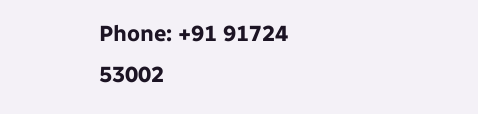Phone: +91 91724 53002